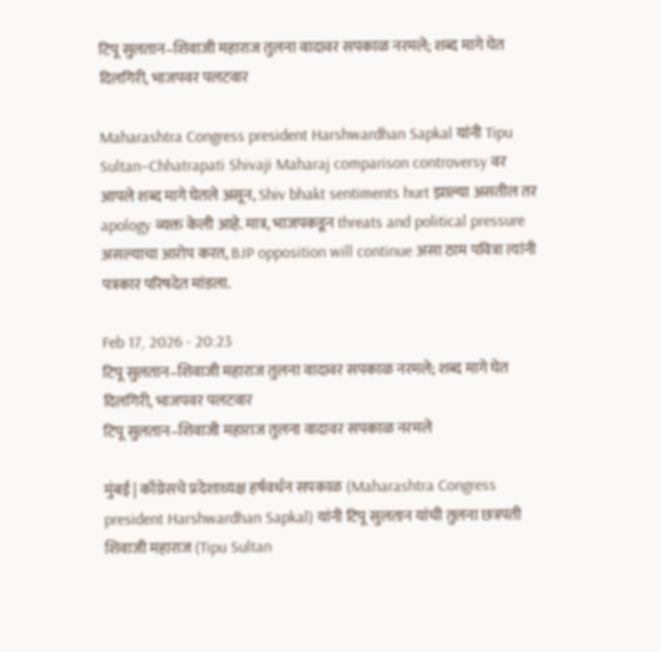टिपू सुलतान–शिवाजी महाराज तुलना वादावर सपकाळ नरमले; शब्द मागे घेत दिलगिरी, भाजपवर पलटवार

Maharashtra Congress president Harshwardhan Sapkal यांनी Tipu Sultan–Chhatrapati Shivaji Maharaj comparison controversy वर आपले शब्द मागे घेतले असून, Shiv bhakt sentiments hurt झाल्या असतील तर apology व्यक्त केली आहे. मात्र, भाजपकडून threats and political pressure असल्याचा आरोप करत, BJP opposition will continue असा ठाम पवित्रा त्यांनी पत्रकार परिषदेत मांडला.

Feb 17, 2026 - 20:23
टिपू सुलतान–शिवाजी महाराज तुलना वादावर सपकाळ नरमले; शब्द मागे घेत दिलगिरी, भाजपवर पलटवार
टिपू सुलतान–शिवाजी महाराज तुलना वादावर सपकाळ नरमले

मुंबई | काँग्रेसचे प्रदेशाध्यक्ष हर्षवर्धन सपकाळ (Maharashtra Congress president Harshwardhan Sapkal) यांनी टिपू सुलतान यांची तुलना छत्रपती शिवाजी महाराज (Tipu Sultan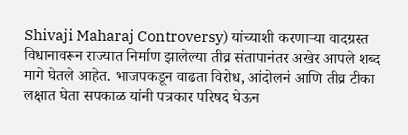Shivaji Maharaj Controversy) यांच्याशी करणाऱ्या वादग्रस्त विधानावरून राज्यात निर्माण झालेल्या तीव्र संतापानंतर अखेर आपले शब्द मागे घेतले आहेत. भाजपकडून वाढता विरोध, आंदोलनं आणि तीव्र टीका लक्षात घेता सपकाळ यांनी पत्रकार परिषद घेऊन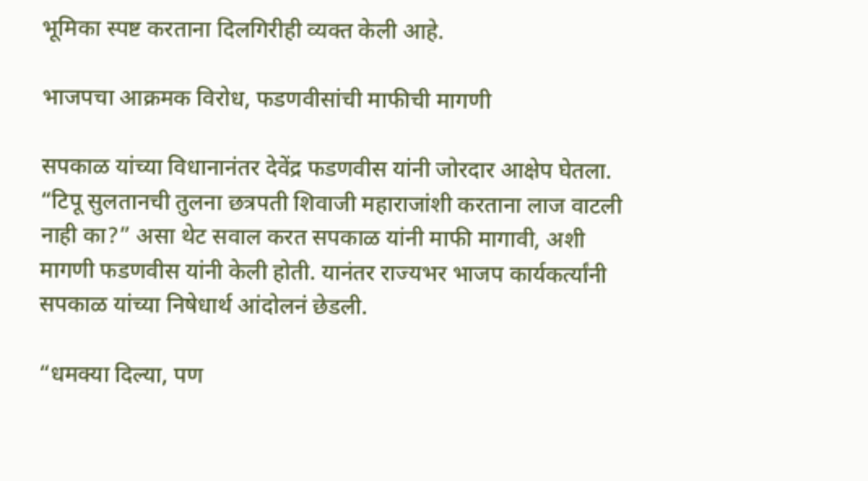भूमिका स्पष्ट करताना दिलगिरीही व्यक्त केली आहे.

भाजपचा आक्रमक विरोध, फडणवीसांची माफीची मागणी

सपकाळ यांच्या विधानानंतर देवेंद्र फडणवीस यांनी जोरदार आक्षेप घेतला. “टिपू सुलतानची तुलना छत्रपती शिवाजी महाराजांशी करताना लाज वाटली नाही का?” असा थेट सवाल करत सपकाळ यांनी माफी मागावी, अशी मागणी फडणवीस यांनी केली होती. यानंतर राज्यभर भाजप कार्यकर्त्यांनी सपकाळ यांच्या निषेधार्थ आंदोलनं छेडली.

“धमक्या दिल्या, पण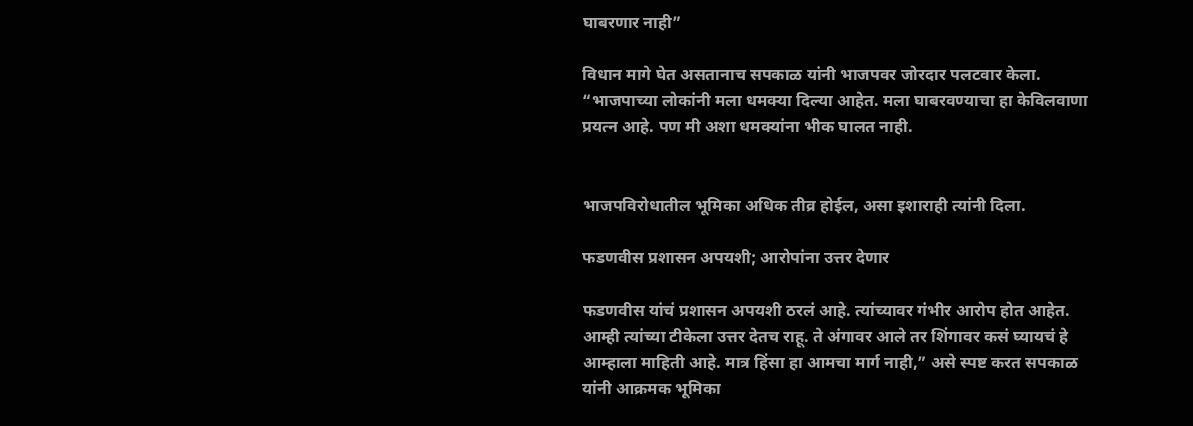घाबरणार नाही”

विधान मागे घेत असतानाच सपकाळ यांनी भाजपवर जोरदार पलटवार केला. “भाजपाच्या लोकांनी मला धमक्या दिल्या आहेत. मला घाबरवण्याचा हा केविलवाणा प्रयत्न आहे. पण मी अशा धमक्यांना भीक घालत नाही.


भाजपविरोधातील भूमिका अधिक तीव्र होईल, असा इशाराही त्यांनी दिला.

फडणवीस प्रशासन अपयशी; आरोपांना उत्तर देणार

फडणवीस यांचं प्रशासन अपयशी ठरलं आहे. त्यांच्यावर गंभीर आरोप होत आहेत. आम्ही त्यांच्या टीकेला उत्तर देतच राहू. ते अंगावर आले तर शिंगावर कसं घ्यायचं हे आम्हाला माहिती आहे. मात्र हिंसा हा आमचा मार्ग नाही,” असे स्पष्ट करत सपकाळ यांनी आक्रमक भूमिका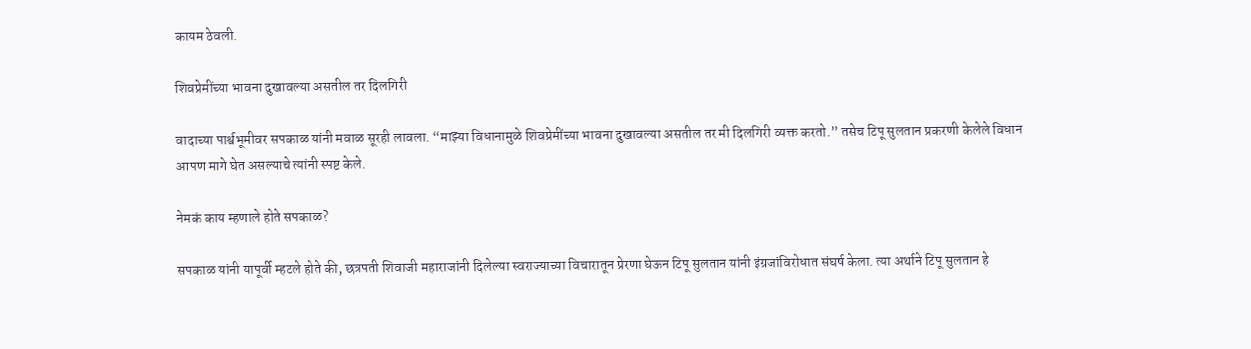कायम ठेवली.

शिवप्रेमींच्या भावना दुखावल्या असतील तर दिलगिरी

वादाच्या पार्श्वभूमीवर सपकाळ यांनी मवाळ सूरही लावला. “माझ्या विधानामुळे शिवप्रेमींच्या भावना दुखावल्या असतील तर मी दिलगिरी व्यक्त करतो.” तसेच टिपू सुलतान प्रकरणी केलेले विधान आपण मागे घेत असल्याचे त्यांनी स्पष्ट केले.

नेमकं काय म्हणाले होते सपकाळ?

सपकाळ यांनी यापूर्वी म्हटले होते की, छत्रपती शिवाजी महाराजांनी दिलेल्या स्वराज्याच्या विचारातून प्रेरणा घेऊन टिपू सुलतान यांनी इंग्रजांविरोधात संघर्ष केला. त्या अर्थाने टिपू सुलतान हे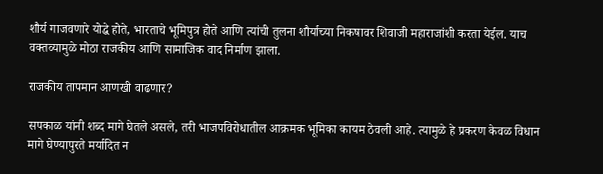शौर्य गाजवणारे योद्धे होते, भारताचे भूमिपुत्र होते आणि त्यांची तुलना शौर्याच्या निकषावर शिवाजी महाराजांशी करता येईल. याच वक्तव्यामुळे मोठा राजकीय आणि सामाजिक वाद निर्माण झाला.

राजकीय तापमान आणखी वाढणार?

सपकाळ यांनी शब्द मागे घेतले असले, तरी भाजपविरोधातील आक्रमक भूमिका कायम ठेवली आहे. त्यामुळे हे प्रकरण केवळ विधान मागे घेण्यापुरते मर्यादित न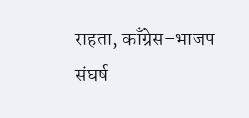राहता, काँग्रेस–भाजप संघर्ष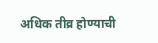अधिक तीव्र होण्याची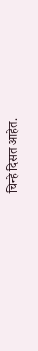चिन्हे दिसत आहेत.